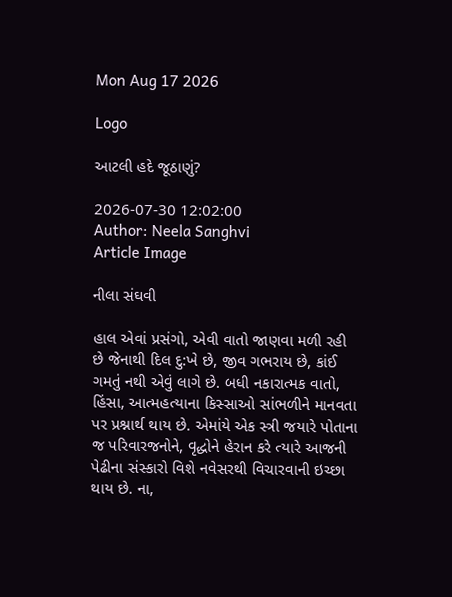Mon Aug 17 2026

Logo

આટલી હદે જૂઠાણું?

2026-07-30 12:02:00
Author: Neela Sanghvi
Article Image

નીલા સંઘવી

હાલ એવાં પ્રસંગો, એવી વાતો જાણવા મળી રહી છે જેનાથી દિલ દુ:ખે છે, જીવ ગભરાય છે, કાંઈ ગમતું નથી એવું લાગે છે. બધી નકારાત્મક વાતો, હિંસા, આત્મહત્યાના કિસ્સાઓ સાંભળીને માનવતા પર પ્રશ્નાર્થ થાય છે. એમાંયે એક સ્ત્રી જયારે પોતાના જ પરિવારજનોને, વૃદ્ધોને હેરાન કરે ત્યારે આજની પેઢીના સંસ્કારો વિશે નવેસરથી વિચારવાની ઇચ્છા થાય છે. ના,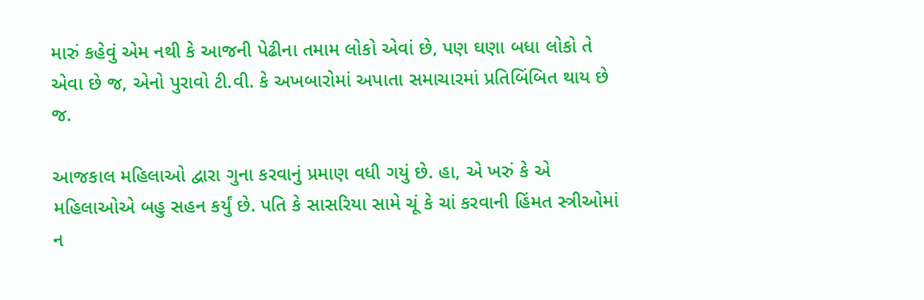મારું કહેવું એમ નથી કે આજની પેઢીના તમામ લોકો એવાં છે, પણ ઘણા બધા લોકો તે એવા છે જ, એનો પુરાવો ટી.વી. કે અખબારોમાં અપાતા સમાચારમાં પ્રતિબિંબિત થાય છે જ.

આજકાલ મહિલાઓ દ્વારા ગુના કરવાનું પ્રમાણ વધી ગયું છે. હા, એ ખરું કે એ મહિલાઓએ બહુ સહન કર્યું છે. પતિ કે સાસરિયા સામે ચૂં કે ચાં કરવાની હિંમત સ્ત્રીઓમાં ન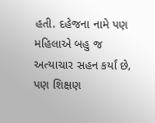હતી. દહેજના નામે પણ મહિલાએ બહુ જ અત્યાચાર સહન કર્યાં છે, પણ શિક્ષણ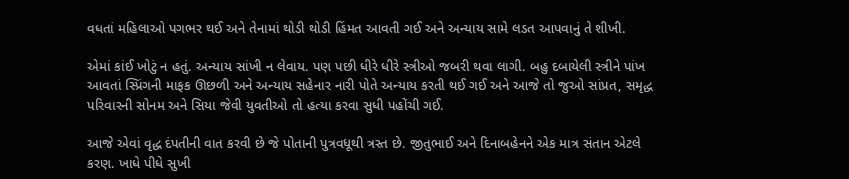વધતાં મહિલાઓ પગભર થઈ અને તેનામાં થોડી થોડી હિંમત આવતી ગઈ અને અન્યાય સામે લડત આપવાનું તે શીખી.

એમાં કાંઈ ખોટું ન હતું. અન્યાય સાંખી ન લેવાય. પણ પછી ધીરે ધીરે સ્ત્રીઓ જબરી થવા લાગી. બહુ દબાયેલી સ્ત્રીને પાંખ આવતાં સ્પ્રિંગની માફક ઊછળી અને અન્યાય સહેનાર નારી પોતે અન્યાય કરતી થઈ ગઈ અને આજે તો જુઓ સાંપ્રત, સમૃદ્ધ પરિવારની સોનમ અને સિયા જેવી યુવતીઓ તો હત્યા કરવા સુધી પહોંચી ગઈ.

આજે એવાં વૃદ્ધ દંપતીની વાત કરવી છે જે પોતાની પુત્રવધૂથી ત્રસ્ત છે. જીતુભાઈ અને દિનાબહેનને એક માત્ર સંતાન એટલે કરણ. ખાધે પીધે સુખી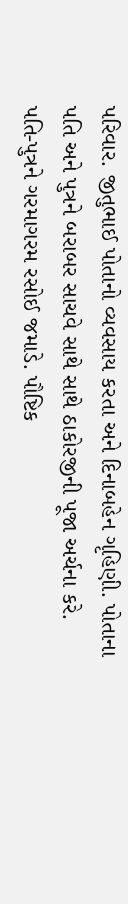પરિવાર. જીતુભાઈ પોતાનો વ્યવસાય કરતા અને દિનાબહેન ગૃહિણી. પોતાના પતિ અને પુત્રને બરાબર સાચવે સાથે સાથે ઠાકોરજીની પૂજા અર્ચના કરે. પતિ-પુત્રને ગરમાગરમ રસોઈ જમાડે. પૌષ્ટિક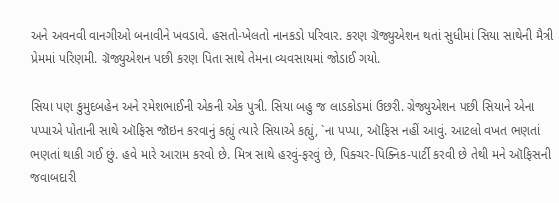અને અવનવી વાનગીઓ બનાવીને ખવડાવે. હસતો-ખેલતો નાનકડો પરિવાર. કરણ ગ્રૅજ્યુએશન થતાં સુધીમાં સિયા સાથેની મૈત્રી પ્રેમમાં પરિણમી. ગ્રૅજ્યુએશન પછી કરણ પિતા સાથે તેમના વ્યવસાયમાં જોડાઈ ગયો.

સિયા પણ કુમુદબહેન અને રમેશભાઈની એકની એક પુત્રી. સિયા બહુ જ લાડકોડમાં ઉછરી. ગ્રેજ્યુએશન પછી સિયાને એના પપ્પાએ પોતાની સાથે ઑફિસ જૉઇન કરવાનું કહ્યું ત્યારે સિયાએ કહ્યું, `ના પપ્પા, ઑફિસ નહીં આવું. આટલો વખત ભણતાં ભણતાં થાકી ગઈ છું. હવે મારે આરામ કરવો છે. મિત્ર સાથે હરવું-ફરવું છે, પિક્ચર-પિક્નિક-પાર્ટી કરવી છે તેથી મને ઑફિસની જવાબદારી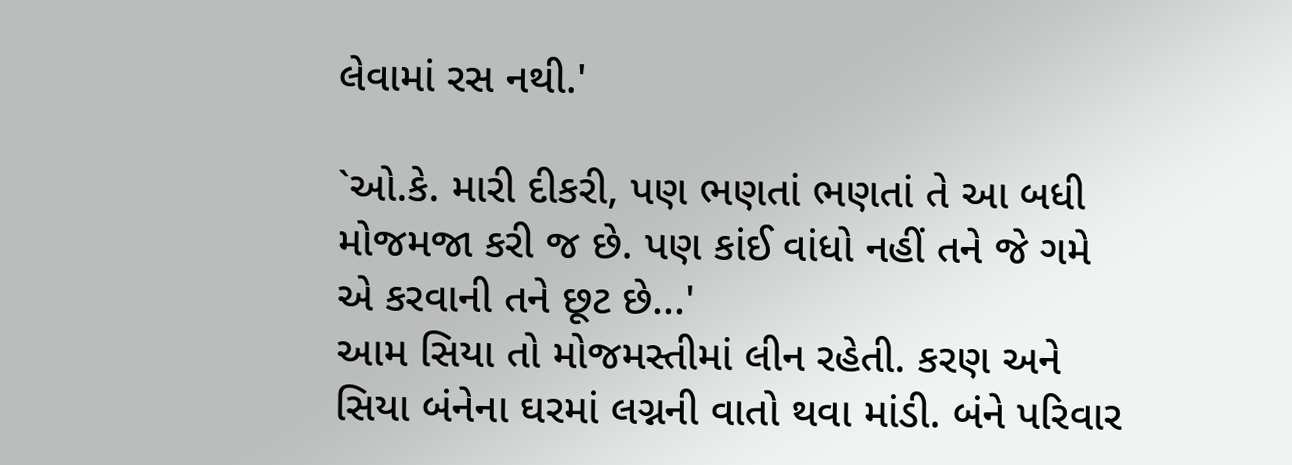લેવામાં રસ નથી.'

`ઓ.કે. મારી દીકરી, પણ ભણતાં ભણતાં તે આ બધી મોજમજા કરી જ છે. પણ કાંઈ વાંધો નહીં તને જે ગમે એ કરવાની તને છૂટ છે...'
આમ સિયા તો મોજમસ્તીમાં લીન રહેતી. કરણ અને સિયા બંનેના ઘરમાં લગ્નની વાતો થવા માંડી. બંને પરિવાર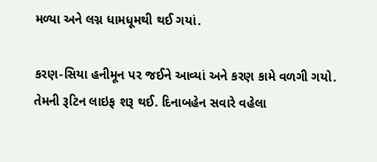મળ્યા અને લગ્ન ધામધૂમથી થઈ ગયાં.

કરણ-સિયા હનીમૂન પર જઈને આવ્યાં અને કરણ કામે વળગી ગયો. તેમની રૂટિન લાઇફ શરૂ થઈ. દિનાબહેન સવારે વહેલા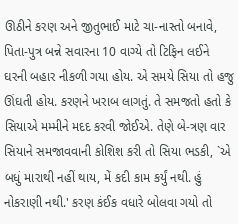ઊઠીને કરણ અને જીતુભાઈ માટે ચા-નાસ્તો બનાવે, પિતા-પુત્ર બન્ને સવારના 10 વાગ્યે તો ટિફિન લઈને ઘરની બહાર નીકળી ગયા હોય. એ સમયે સિયા તો હજુ ઊંઘતી હોય. કરણને ખરાબ લાગતું. તે સમજતો હતો કે સિયાએ મમ્મીને મદદ કરવી જોઈએ. તેણે બે-ત્રણ વાર સિયાને સમજાવવાની કોશિશ કરી તો સિયા ભડકી, `એ બધું મારાથી નહીં થાય, મેં કદી કામ કર્યું નથી. હું નોકરાણી નથી.' કરણ કંઈક વધારે બોલવા ગયો તો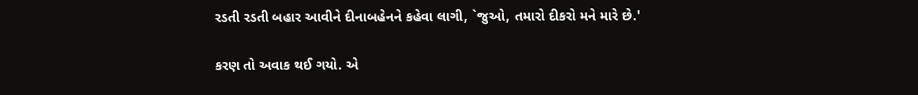રડતી રડતી બહાર આવીને દીનાબહેનને કહેવા લાગી, `જુઓ, તમારો દીકરો મને મારે છે.'

કરણ તો અવાક થઈ ગયો. એ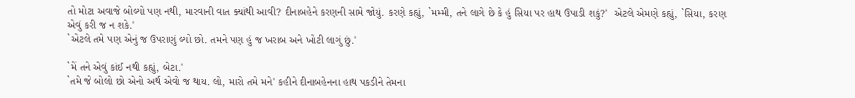તો મોટા અવાજે બોલ્યો પણ નથી, મારવાની વાત ક્યાંથી આવી? દીનાબહેને કરણની સામે જોયું. કરણે કહ્યું, `મમ્મી, તને લાગે છે કે હું સિયા પર હાથ ઉપાડી શકું?'  એટલે એમણે કહ્યું, `સિયા, કરણ એવું કરી જ ન શકે.'
`એટલે તમે પણ એનું જ ઉપરાણું લ્યો છો. તમને પણ હું જ ખરાબ અને ખોટી લાગું છું.'

`મેં તને એવું કાંઈ નથી કહ્યું, બેટા.'
`તમે જે બોલો છો એનો અર્થ એવો જ થાય. લો, મારો તમે મને' કહીને દીનાબહેનના હાથ પકડીને તેમના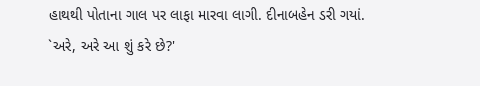હાથથી પોતાના ગાલ પર લાફા મારવા લાગી. દીનાબહેન ડરી ગયાં.
`અરે, અરે આ શું કરે છે?'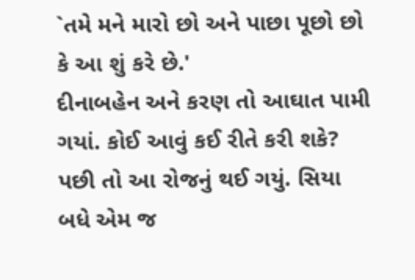`તમે મને મારો છો અને પાછા પૂછો છો કે આ શું કરે છે.'
દીનાબહેન અને કરણ તો આઘાત પામી ગયાં. કોઈ આવું કઈ રીતે કરી શકે? પછી તો આ રોજનું થઈ ગયું. સિયા બધે એમ જ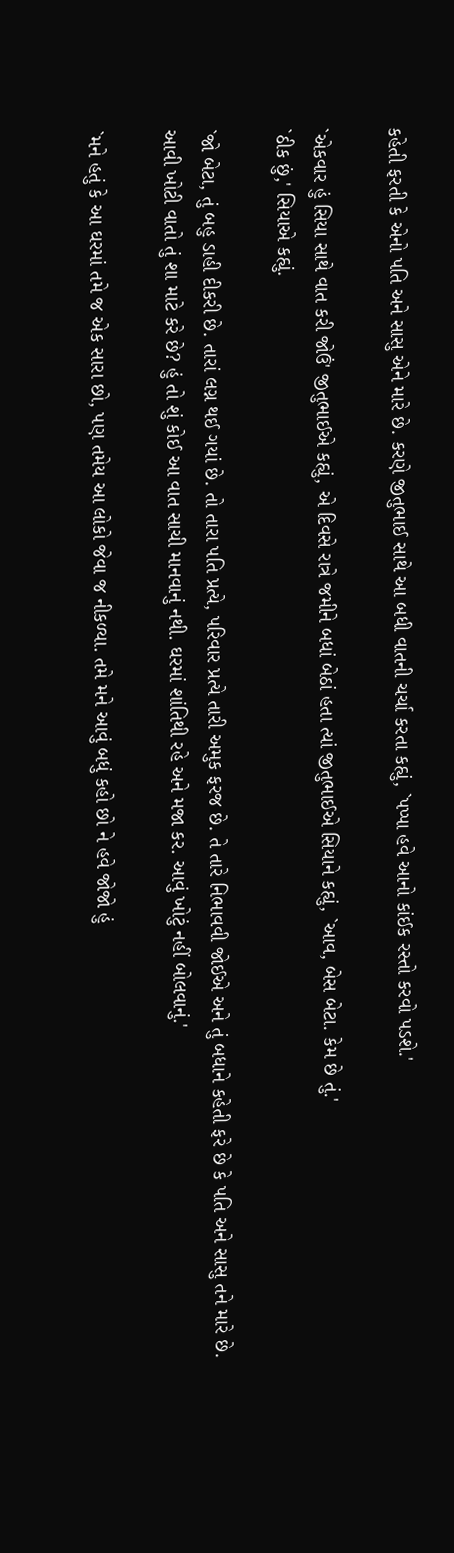કહેતી ફરતી કે એનો પતિ અને સાસુ એને મારે છે. કરણે જીતુભાઈ સાથે આ બધી વાતની ચર્ચા કરતા કહ્યું, `પપ્પા હવે આનો કાંઈક રસ્તો કરવો પડશે.'

`એકવાર હું સિયા સાથે વાત કરી જોઉં' જીતુભાઈએ કહ્યું, એ દિવસે રાત્રે જમીને બધાં બેઠાં હતા ત્યાં જીતુભાઈએ સિયાને કહ્યું, `આવ, બેસ બેટા. કેમ છે તું.'
`ઠીક છું,' સિયાએ કહ્યું.

`જો બેટા, તું બહુ ડાહી દીકરી છે. તારાં લગ્ન થઈ ગયાં છે. તો તારા પતિ પ્રત્યે, પરિવાર પ્રત્યે તારી અમુક ફરજ છે. તે તારે નિભાવવી જોઈએ અને તું બધાને કહેતી ફરે છે કે પતિ અને સાસુ તને મારે છે. આવી ખોટી વાતો તું શા માટે કરે છે? હું તો શું કોઈ આ વાત સાચી માનવાનું નથી. ઘરમાં શાંતિથી રહે અને મજા કર. આવું ખોટું નહીં બોલવાનું.'

`મને હતું કે આ ઘરમાં તમે જ એક સારા છો, પણ તમેય આ લોકો જેવા જ નીકળ્યા. તમે મને આવું બધું કહો છો ને હવે જોજો હું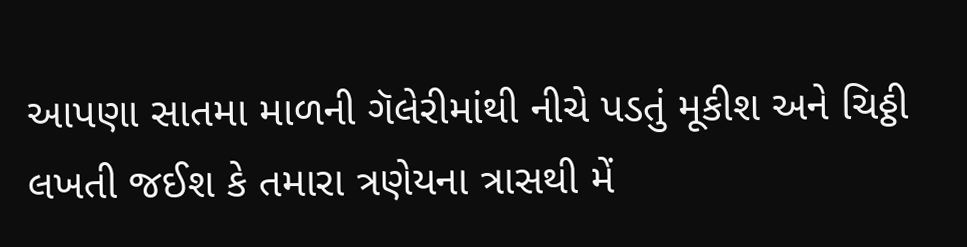આપણા સાતમા માળની ગૅલેરીમાંથી નીચે પડતું મૂકીશ અને ચિઠ્ઠી લખતી જઈશ કે તમારા ત્રણેયના ત્રાસથી મેં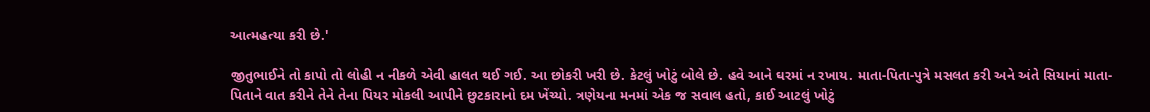આત્મહત્યા કરી છે.'

જીતુભાઈને તો કાપો તો લોહી ન નીકળે એવી હાલત થઈ ગઈ. આ છોકરી ખરી છે. કેટલું ખોટું બોલે છે. હવે આને ઘરમાં ન રખાય. માતા-પિતા-પુત્રે મસલત કરી અને અંતે સિયાનાં માતા-પિતાને વાત કરીને તેને તેના પિયર મોકલી આપીને છુટકારાનો દમ ખેંચ્યો. ત્રણેયના મનમાં એક જ સવાલ હતો, કાઈ આટલું ખોટું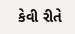કેવી રીતે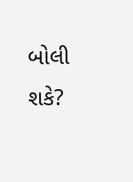બોલી શકે?